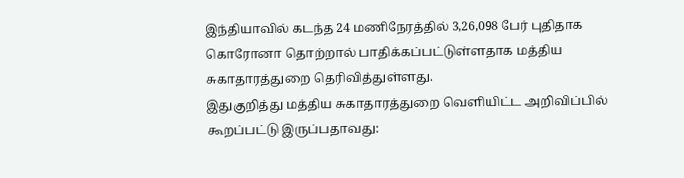இந்தியாவில் கடந்த 24 மணிநேரத்தில் 3,26,098 பேர் புதிதாக கொரோனா தொற்றால் பாதிக்கப்பட்டுள்ளதாக மத்திய சுகாதாரத்துறை தெரிவித்துள்ளது.
இதுகுறித்து மத்திய சுகாதாரத்துறை வெளியிட்ட அறிவிப்பில் கூறப்பட்டு இருப்பதாவது: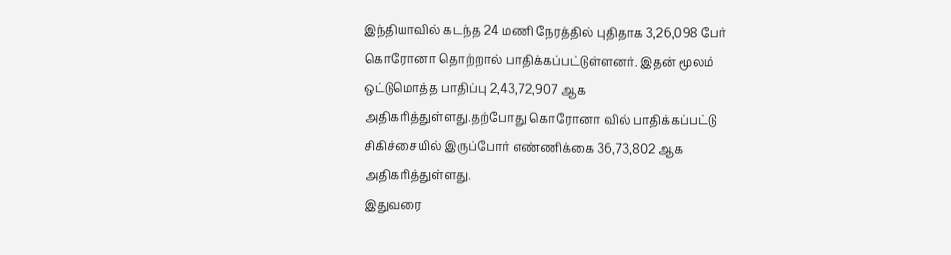இந்தியாவில் கடந்த 24 மணி நேரத்தில் புதிதாக 3,26,098 பேர் கொரோனா தொற்றால் பாதிக்கப்பட்டுள்ளனர். இதன் மூலம் ஒட்டுமொத்த பாதிப்பு 2,43,72,907 ஆக அதிகரித்துள்ளது.தற்போது கொரோனா வில் பாதிக்கப்பட்டு சிகிச்சையில் இருப்போர் எண்ணிக்கை 36,73,802 ஆக அதிகரித்துள்ளது.
இதுவரை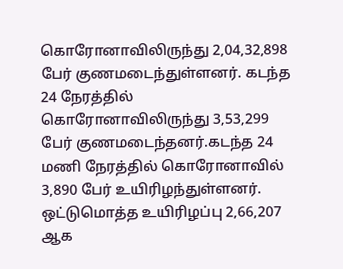கொரோனாவிலிருந்து 2,04,32,898 பேர் குணமடைந்துள்ளனர். கடந்த 24 நேரத்தில் கொரோனாவிலிருந்து 3,53,299 பேர் குணமடைந்தனர்.கடந்த 24 மணி நேரத்தில் கொரோனாவில் 3,890 பேர் உயிரிழந்துள்ளனர். ஒட்டுமொத்த உயிரிழப்பு 2,66,207 ஆக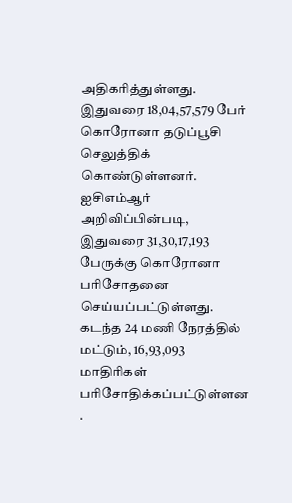அதிகரித்துள்ளது.
இதுவரை 18,04,57,579 பேர் கொரோனா தடுப்பூசி செலுத்திக் கொண்டுள்ளனர்.
ஐசிஎம்ஆர் அறிவிப்பின்படி, இதுவரை 31,30,17,193 பேருக்கு கொரோனா பரிசோதனை செய்யப்பட்டுள்ளது. கடந்த 24 மணி நேரத்தில் மட்டும், 16,93,093 மாதிரிகள் பரிசோதிக்கப்பட்டுள்ளன .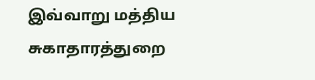இவ்வாறு மத்திய சுகாதாரத்துறை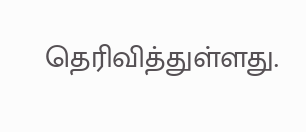தெரிவித்துள்ளது.